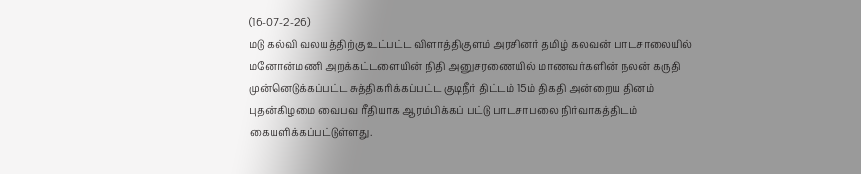(16-07-2-26)
மடு கல்வி வலயத்திற்கு உட்பட்ட விளாத்திகுளம் அரசினர் தமிழ் கலவன் பாடசாலையில் மனோன்மணி அறக்கட்டளையின் நிதி அனுசரணையில் மாணவர்களின் நலன் கருதி முன்னெடுக்கப்பட்ட சுத்திகரிக்கப்பட்ட குடிநீர் திட்டம் 15ம் திகதி அன்றைய தினம் புதன்கிழமை வைபவ ரீதியாக ஆரம்பிக்கப் பட்டு பாடசாபலை நிர்வாகத்திடம் கையளிக்கப்பட்டுள்ளது.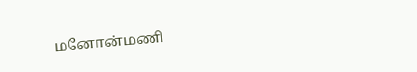மனோன்மணி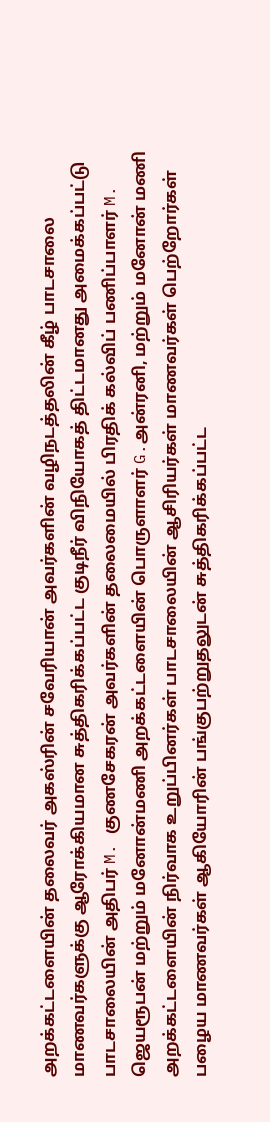அறக்கட்டளையின் தலைவர் அகஸ்ரின் சவேரியான் அவர்களின் வழிநடத்தலின் கீழ் பாடசாலை மாணவர்களுக்கு ஆரோக்கியமான சுத்திகரிக்கப்பட்ட குடிநீர் விநியோகத் திட்டமானது அமைக்கப்பட்டு பாடசாலையின் அதிபர் M. குணசேகரன் அவர்களின் தலைமையில் பிரதிக் கல்விப் பணிப்பாளர் M. ஜெயரூபன் மற்றும் மனோன்மணி அறக்கட்டளையின் பொருளாளர் G.அன்ரனி, மற்றும் மனோன் மணி அறக்கட்டளையின் நிர்வாக உறுப்பினர்கள் பாடசாலையின் ஆசிரியர்கள் மாணவர்கள் பெற்றோர்கள் பழைய மாணவர்கள் ஆகியோரின் பங்குபற்றுதலுடன் சுத்திகரிக்கப்பட்ட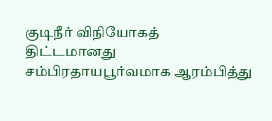குடிநீர் விநியோகத் திட்டமானது சம்பிரதாயபூர்வமாக ஆரம்பித்து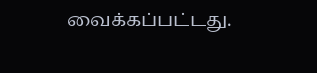வைக்கப்பட்டது.